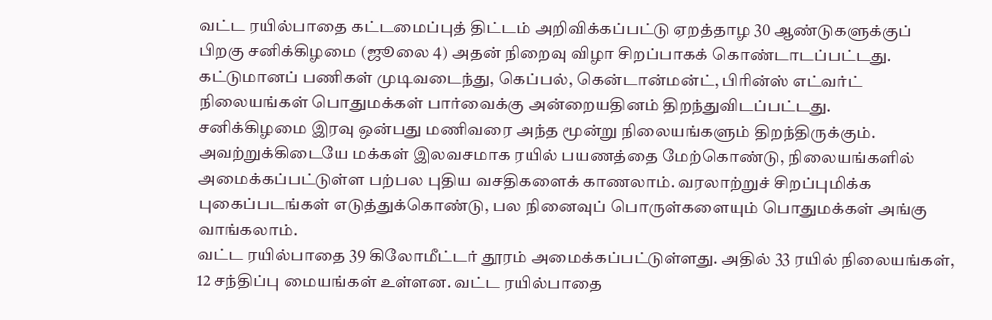வட்ட ரயில்பாதை கட்டமைப்புத் திட்டம் அறிவிக்கப்பட்டு ஏறத்தாழ 30 ஆண்டுகளுக்குப் பிறகு சனிக்கிழமை (ஜூலை 4) அதன் நிறைவு விழா சிறப்பாகக் கொண்டாடப்பட்டது.
கட்டுமானப் பணிகள் முடிவடைந்து, கெப்பல், கென்டான்மன்ட், பிரின்ஸ் எட்வர்ட் நிலையங்கள் பொதுமக்கள் பார்வைக்கு அன்றையதினம் திறந்துவிடப்பட்டது.
சனிக்கிழமை இரவு ஒன்பது மணிவரை அந்த மூன்று நிலையங்களும் திறந்திருக்கும். அவற்றுக்கிடையே மக்கள் இலவசமாக ரயில் பயணத்தை மேற்கொண்டு, நிலையங்களில் அமைக்கப்பட்டுள்ள பற்பல புதிய வசதிகளைக் காணலாம். வரலாற்றுச் சிறப்புமிக்க புகைப்படங்கள் எடுத்துக்கொண்டு, பல நினைவுப் பொருள்களையும் பொதுமக்கள் அங்கு வாங்கலாம்.
வட்ட ரயில்பாதை 39 கிலோமீட்டர் தூரம் அமைக்கப்பட்டுள்ளது. அதில் 33 ரயில் நிலையங்கள், 12 சந்திப்பு மையங்கள் உள்ளன. வட்ட ரயில்பாதை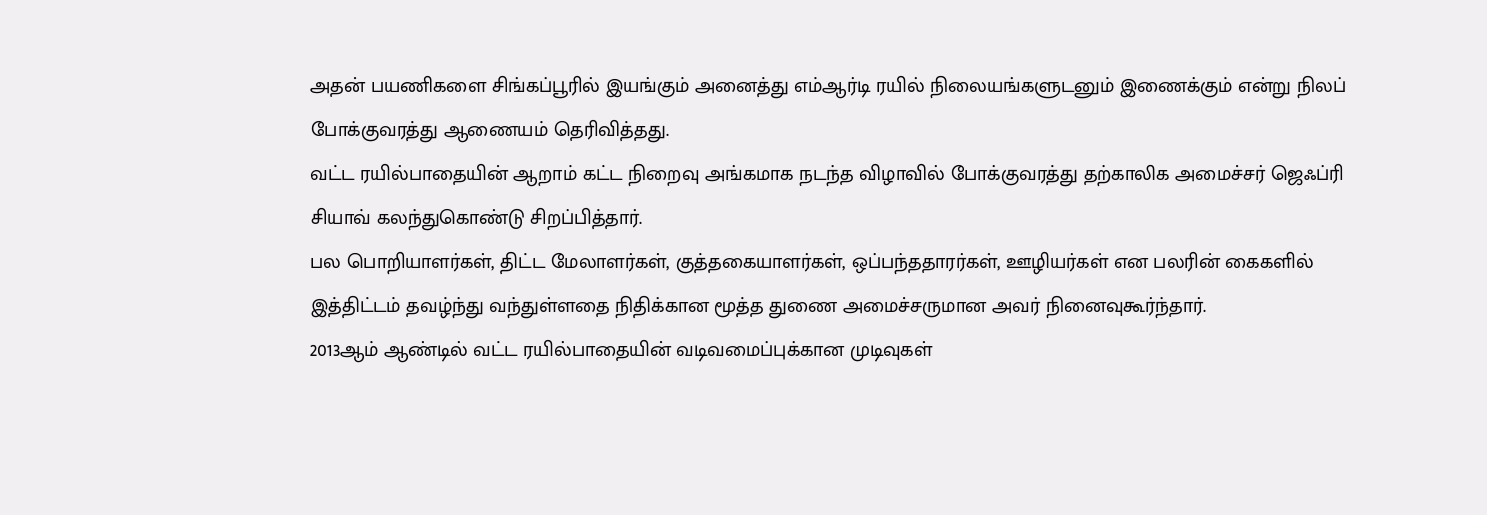அதன் பயணிகளை சிங்கப்பூரில் இயங்கும் அனைத்து எம்ஆர்டி ரயில் நிலையங்களுடனும் இணைக்கும் என்று நிலப் போக்குவரத்து ஆணையம் தெரிவித்தது.
வட்ட ரயில்பாதையின் ஆறாம் கட்ட நிறைவு அங்கமாக நடந்த விழாவில் போக்குவரத்து தற்காலிக அமைச்சர் ஜெஃப்ரி சியாவ் கலந்துகொண்டு சிறப்பித்தார்.
பல பொறியாளர்கள், திட்ட மேலாளர்கள், குத்தகையாளர்கள், ஒப்பந்ததாரர்கள், ஊழியர்கள் என பலரின் கைகளில் இத்திட்டம் தவழ்ந்து வந்துள்ளதை நிதிக்கான மூத்த துணை அமைச்சருமான அவர் நினைவுகூர்ந்தார்.
2013ஆம் ஆண்டில் வட்ட ரயில்பாதையின் வடிவமைப்புக்கான முடிவுகள்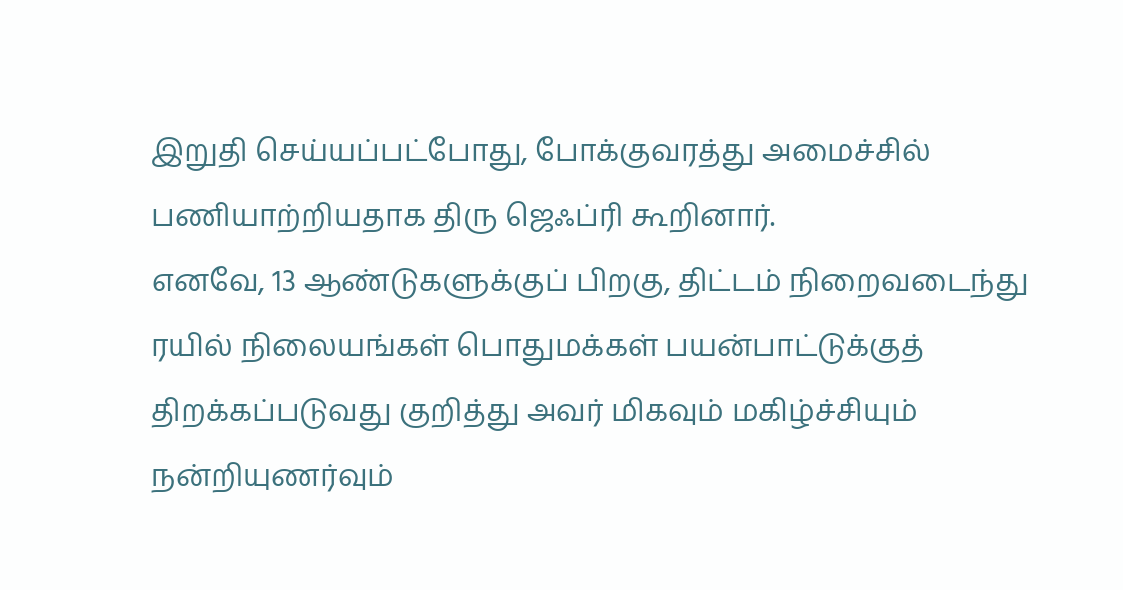இறுதி செய்யப்பட்போது, போக்குவரத்து அமைச்சில் பணியாற்றியதாக திரு ஜெஃப்ரி கூறினார்.
எனவே, 13 ஆண்டுகளுக்குப் பிறகு, திட்டம் நிறைவடைந்து ரயில் நிலையங்கள் பொதுமக்கள் பயன்பாட்டுக்குத் திறக்கப்படுவது குறித்து அவர் மிகவும் மகிழ்ச்சியும் நன்றியுணர்வும்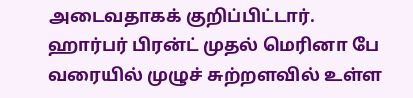அடைவதாகக் குறிப்பிட்டார்.
ஹார்பர் பிரன்ட் முதல் மெரினா பே வரையில் முழுச் சுற்றளவில் உள்ள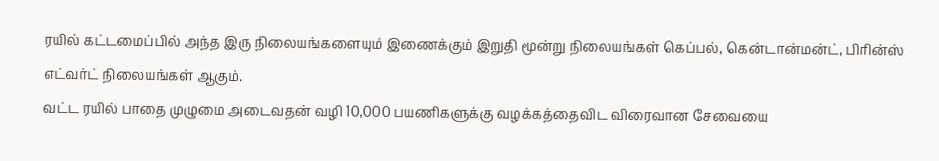ரயில் கட்டமைப்பில் அந்த இரு நிலையங்களையும் இணைக்கும் இறுதி மூன்று நிலையங்கள் கெப்பல், கென்டான்மன்ட், பிரின்ஸ் எட்வர்ட் நிலையங்கள் ஆகும்.
வட்ட ரயில் பாதை முழுமை அடைவதன் வழி 10,000 பயணிகளுக்கு வழக்கத்தைவிட விரைவான சேவையை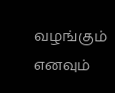வழங்கும் எனவும்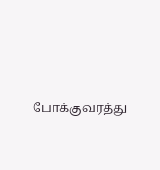போக்குவரத்து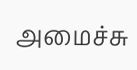அமைச்சு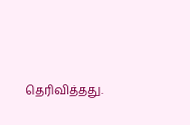தெரிவித்தது.